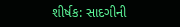શીર્ષક: સાદગીની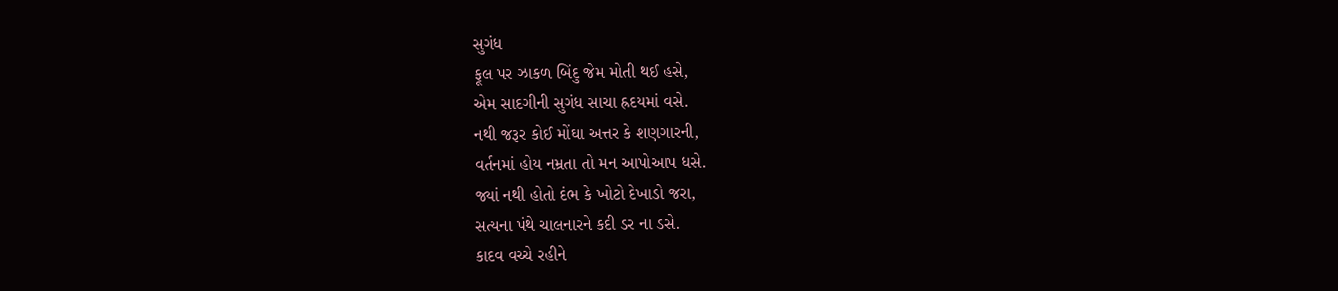સુગંધ
ફૂલ પર ઝાકળ બિંદુ જેમ મોતી થઈ હસે,
એમ સાદગીની સુગંધ સાચા હ્રદયમાં વસે.
નથી જરૂર કોઈ મોંઘા અત્તર કે શણગારની,
વર્તનમાં હોય નમ્રતા તો મન આપોઆપ ધસે.
જ્યાં નથી હોતો દંભ કે ખોટો દેખાડો જરા,
સત્યના પંથે ચાલનારને કદી ડર ના ડસે.
કાદવ વચ્ચે રહીને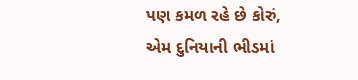પણ કમળ રહે છે કોરું,
એમ દુનિયાની ભીડમાં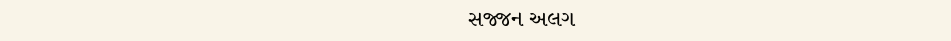સજ્જન અલગ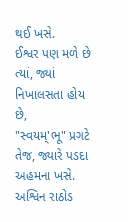થઈ ખસે.
ઈશ્વર પણ મળે છે ત્યાં, જ્યાં નિખાલસતા હોય છે,
"સ્વયમ્'ભૂ" પ્રગટે તેજ, જ્યારે પડદા અહમના ખસે.
અશ્વિન રાઠોડ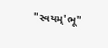"સ્વયમ્'ભૂ"